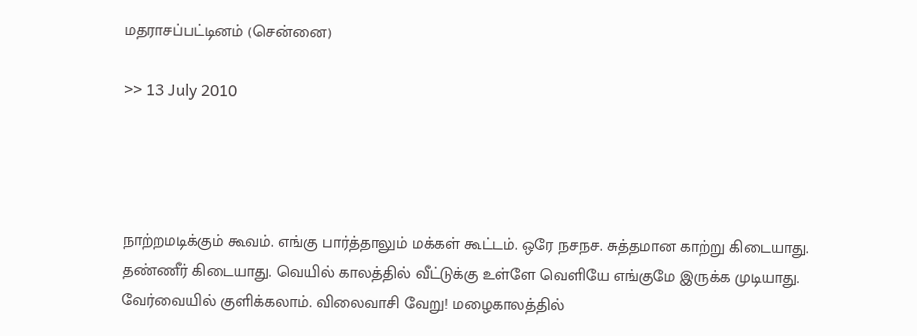மதராசப்பட்டினம் (சென்னை)

>> 13 July 2010




நாற்றமடிக்கும் கூவம். எங்கு பார்த்தாலும் மக்கள் கூட்டம். ஒரே நசநச. சுத்தமான காற்று கிடையாது. தண்ணீர் கிடையாது. வெயில் காலத்தில் வீட்டுக்கு உள்ளே வெளியே எங்குமே இருக்க முடியாது. வேர்வையில் குளிக்கலாம். விலைவாசி வேறு! மழைகாலத்தில்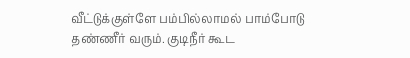வீட்டுக்குள்ளே பம்பில்லாமல் பாம்போடு தண்ணீர் வரும். குடிநீர் கூட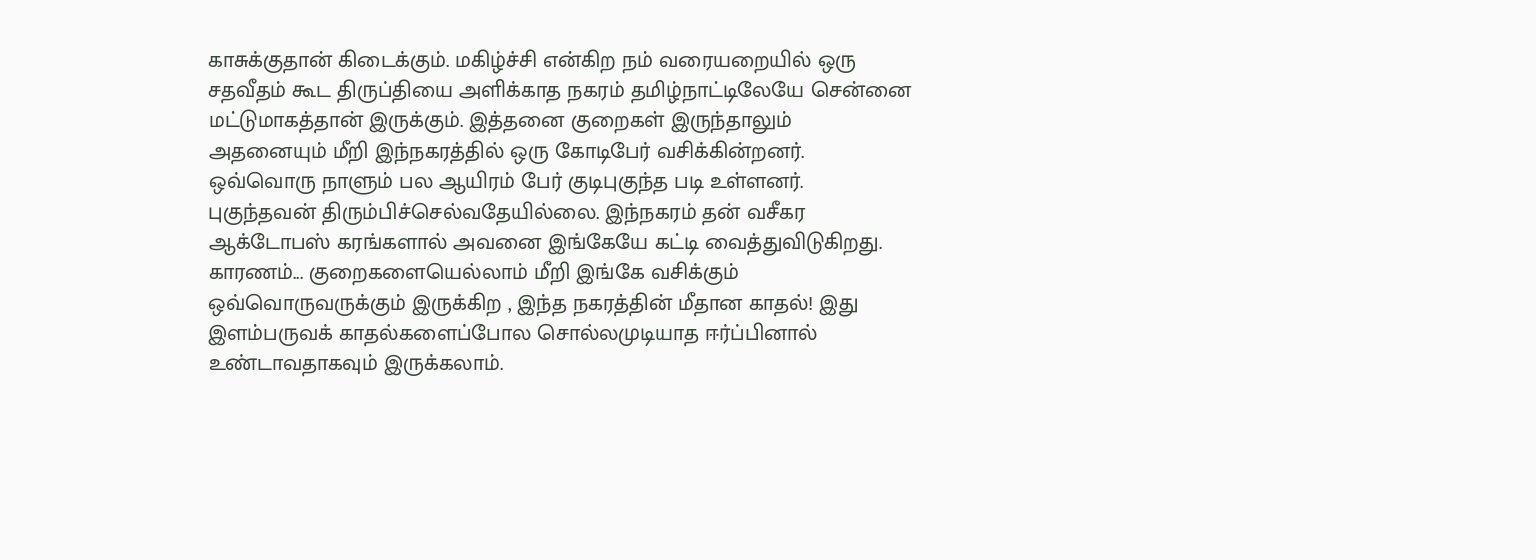காசுக்குதான் கிடைக்கும். மகிழ்ச்சி என்கிற நம் வரையறையில் ஒரு சதவீதம் கூட திருப்தியை அளிக்காத நகரம் தமிழ்நாட்டிலேயே சென்னை மட்டுமாகத்தான் இருக்கும். இத்தனை குறைகள் இருந்தாலும் அதனையும் மீறி இந்நகரத்தில் ஒரு கோடிபேர் வசிக்கின்றனர். ஒவ்வொரு நாளும் பல ஆயிரம் பேர் குடிபுகுந்த படி உள்ளனர். புகுந்தவன் திரும்பிச்செல்வதேயில்லை. இந்நகரம் தன் வசீகர ஆக்டோபஸ் கரங்களால் அவனை இங்கேயே கட்டி வைத்துவிடுகிறது. காரணம்... குறைகளையெல்லாம் மீறி இங்கே வசிக்கும் ஒவ்வொருவருக்கும் இருக்கிற , இந்த நகரத்தின் மீதான காதல்! இது இளம்பருவக் காதல்களைப்போல சொல்லமுடியாத ஈர்ப்பினால் உண்டாவதாகவும் இருக்கலாம்.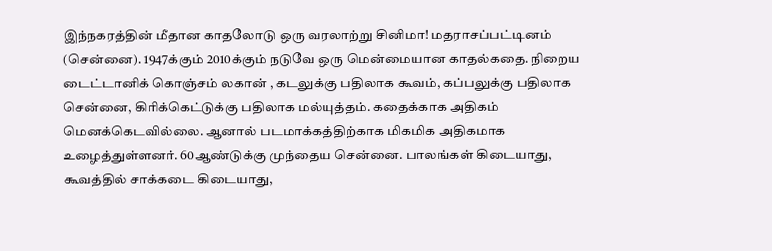இந்நகரத்தின் மீதான காதலோடு ஒரு வரலாற்று சினிமா! மதராசப்பட்டினம் (சென்னை). 1947க்கும் 2010க்கும் நடுவே ஒரு மென்மையான காதல்கதை. நிறைய டைட்டானிக் கொஞ்சம் லகான் , கடலுக்கு பதிலாக கூவம், கப்பலுக்கு பதிலாக சென்னை, கிரிக்கெட்டுக்கு பதிலாக மல்யுத்தம். கதைக்காக அதிகம் மெனக்கெடவில்லை. ஆனால் படமாக்கத்திற்காக மிகமிக அதிகமாக உழைத்துள்ளனர். 60ஆண்டுக்கு முந்தைய சென்னை. பாலங்கள் கிடையாது, கூவத்தில் சாக்கடை கிடையாது,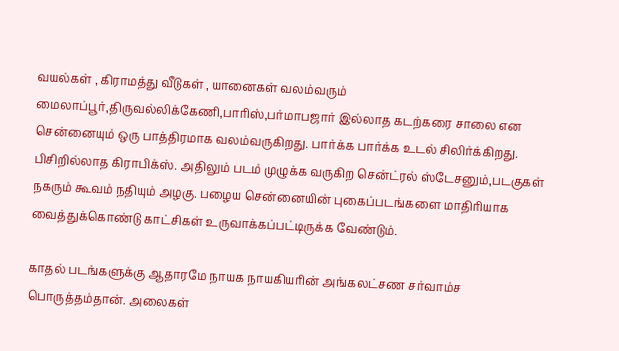வயல்கள் , கிராமத்து வீடுகள் , யானைகள் வலம்வரும் மைலாப்பூர்,திருவல்லிக்கேணி,பாரிஸ்,பர்மாபஜார் இல்லாத கடற்கரை சாலை என சென்னையும் ஒரு பாத்திரமாக வலம்வருகிறது. பார்க்க பார்க்க உடல் சிலிர்க்கிறது. பிசிறில்லாத கிராபிக்ஸ். அதிலும் படம் முழுக்க வருகிற சென்ட்ரல் ஸ்டேசனும்,படகுகள் நகரும் கூவம் நதியும் அழகு. பழைய சென்னையின் புகைப்படங்களை மாதிரியாக வைத்துக்கொண்டு காட்சிகள் உருவாக்கப்பட்டிருக்க வேண்டும்.

காதல் படங்களுக்கு ஆதாரமே நாயக நாயகியரின் அங்கலட்சண சர்வாம்ச பொருத்தம்தான். அலைகள்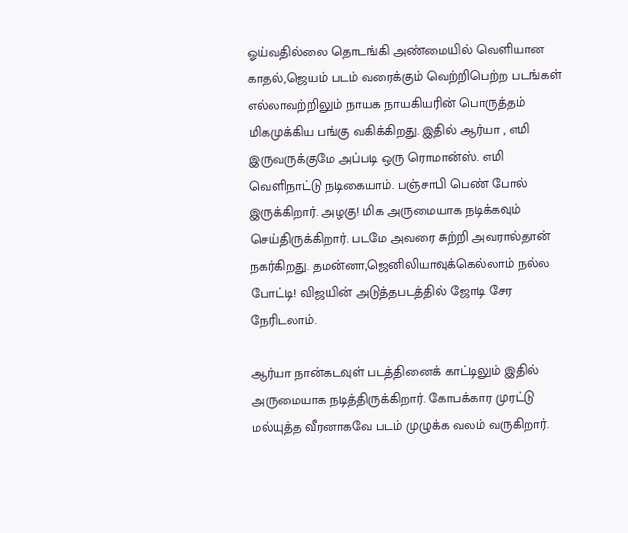ஓய்வதில்லை தொடங்கி அண்மையில் வெளியான காதல்,ஜெயம் படம் வரைக்கும் வெற்றிபெற்ற படங்கள் எல்லாவற்றிலும் நாயக நாயகியரின் பொருத்தம் மிகமுக்கிய பங்கு வகிக்கிறது. இதில் ஆர்யா , எமி இருவருக்குமே அப்படி ஒரு ரொமான்ஸ். எமி வெளிநாட்டு நடிகையாம். பஞ்சாபி பெண் போல் இருக்கிறார். அழகு! மிக அருமையாக நடிக்கவும் செய்திருக்கிறார். படமே அவரை சுற்றி அவரால்தான் நகர்கிறது. தமன்னா,ஜெனிலியாவுக்கெல்லாம் நல்ல போட்டி! விஜயின் அடுத்தபடத்தில் ஜோடி சேர நேரிடலாம்.

ஆர்யா நான்கடவுள் படத்தினைக் காட்டிலும் இதில் அருமையாக நடித்திருக்கிறார். கோபக்கார முரட்டு மல்யுத்த வீரனாகவே படம் முழுக்க வலம் வருகிறார்.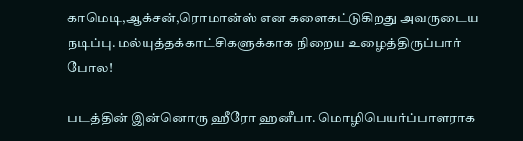காமெடி,ஆக்சன்,ரொமான்ஸ் என களைகட்டுகிறது அவருடைய நடிப்பு. மல்யுத்தக்காட்சிகளுக்காக நிறைய உழைத்திருப்பார் போல!

படத்தின் இன்னொரு ஹீரோ ஹனீபா. மொழிபெயர்ப்பாளராக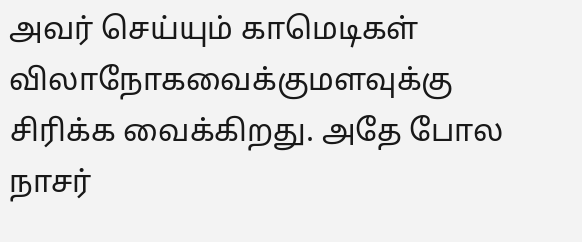அவர் செய்யும் காமெடிகள் விலாநோகவைக்குமளவுக்கு சிரிக்க வைக்கிறது. அதே போல நாசர்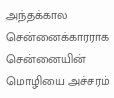அந்தக்கால சென்னைக்காரராக சென்னையின் மொழியை அச்சரம்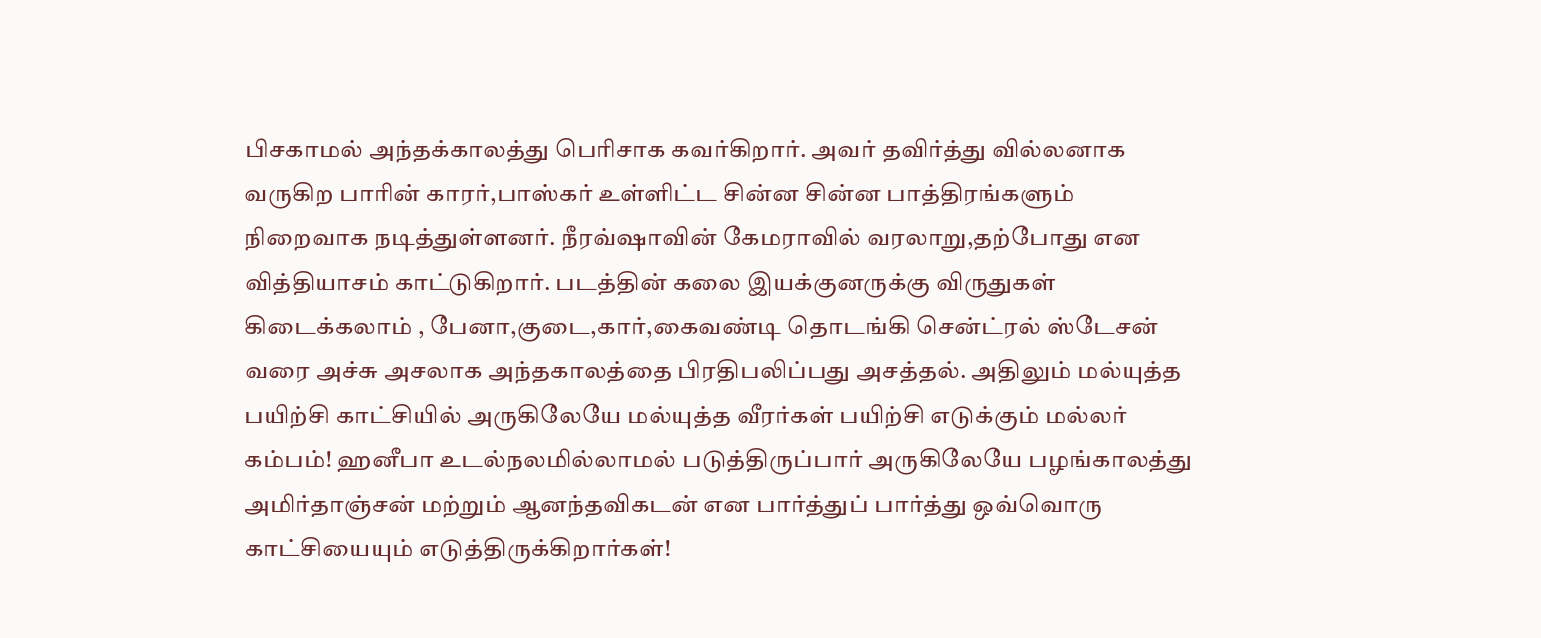பிசகாமல் அந்தக்காலத்து பெரிசாக கவர்கிறார். அவர் தவிர்த்து வில்லனாக வருகிற பாரின் காரர்,பாஸ்கர் உள்ளிட்ட சின்ன சின்ன பாத்திரங்களும் நிறைவாக நடித்துள்ளனர். நீரவ்ஷாவின் கேமராவில் வரலாறு,தற்போது என வித்தியாசம் காட்டுகிறார். படத்தின் கலை இயக்குனருக்கு விருதுகள் கிடைக்கலாம் , பேனா,குடை,கார்,கைவண்டி தொடங்கி சென்ட்ரல் ஸ்டேசன் வரை அச்சு அசலாக அந்தகாலத்தை பிரதிபலிப்பது அசத்தல். அதிலும் மல்யுத்த பயிற்சி காட்சியில் அருகிலேயே மல்யுத்த வீரர்கள் பயிற்சி எடுக்கும் மல்லர் கம்பம்! ஹனீபா உடல்நலமில்லாமல் படுத்திருப்பார் அருகிலேயே பழங்காலத்து அமிர்தாஞ்சன் மற்றும் ஆனந்தவிகடன் என பார்த்துப் பார்த்து ஒவ்வொரு காட்சியையும் எடுத்திருக்கிறார்கள்!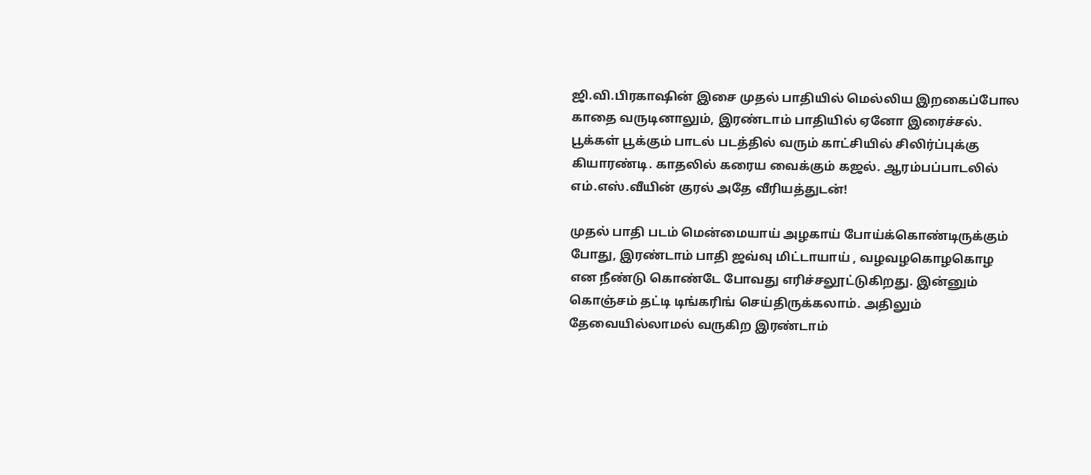ஜி.வி.பிரகாஷின் இசை முதல் பாதியில் மெல்லிய இறகைப்போல காதை வருடினாலும், இரண்டாம் பாதியில் ஏனோ இரைச்சல். பூக்கள் பூக்கும் பாடல் படத்தில் வரும் காட்சியில் சிலிர்ப்புக்கு கியாரண்டி. காதலில் கரைய வைக்கும் கஜல். ஆரம்பப்பாடலில் எம்.எஸ்.வீயின் குரல் அதே வீரியத்துடன்!

முதல் பாதி படம் மென்மையாய் அழகாய் போய்க்கொண்டிருக்கும் போது, இரண்டாம் பாதி ஜவ்வு மிட்டாயாய் , வழவழகொழகொழ என நீண்டு கொண்டே போவது எரிச்சலூட்டுகிறது. இன்னும் கொஞ்சம் தட்டி டிங்கரிங் செய்திருக்கலாம். அதிலும் தேவையில்லாமல் வருகிற இரண்டாம்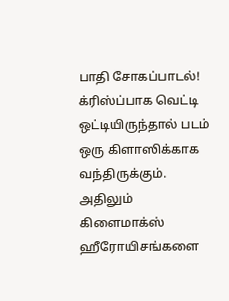பாதி சோகப்பாடல்! க்ரிஸ்ப்பாக வெட்டி ஒட்டியிருந்தால் படம் ஒரு கிளாஸிக்காக வந்திருக்கும். அதிலும் கிளைமாக்ஸ் ஹீரோயிசங்களை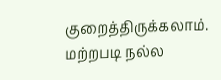குறைத்திருக்கலாம். மற்றபடி நல்ல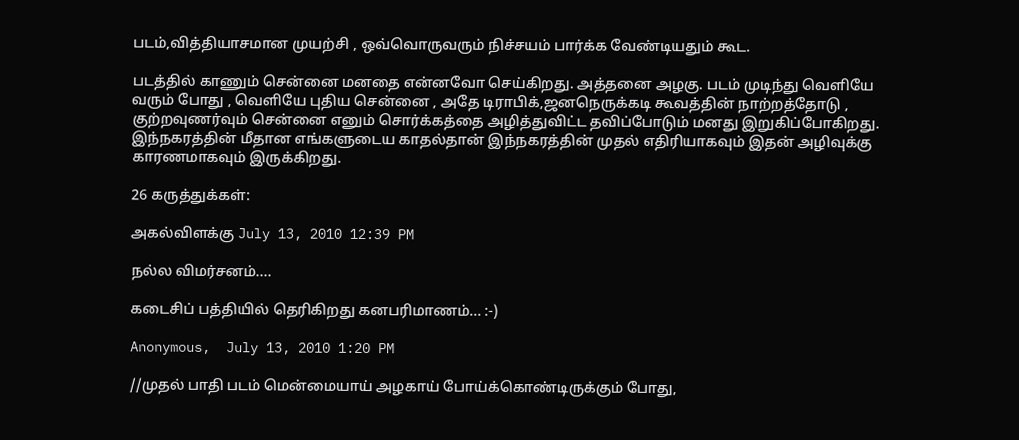படம்,வித்தியாசமான முயற்சி , ஒவ்வொருவரும் நிச்சயம் பார்க்க வேண்டியதும் கூட.

படத்தில் காணும் சென்னை மனதை என்னவோ செய்கிறது. அத்தனை அழகு. படம் முடிந்து வெளியே வரும் போது , வெளியே புதிய சென்னை , அதே டிராபிக்,ஜனநெருக்கடி கூவத்தின் நாற்றத்தோடு , குற்றவுணர்வும் சென்னை எனும் சொர்க்கத்தை அழித்துவிட்ட தவிப்போடும் மனது இறுகிப்போகிறது. இந்நகரத்தின் மீதான எங்களுடைய காதல்தான் இந்நகரத்தின் முதல் எதிரியாகவும் இதன் அழிவுக்கு காரணமாகவும் இருக்கிறது.

26 கருத்துக்கள்:

அகல்விளக்கு July 13, 2010 12:39 PM

நல்ல விமர்சனம்....

கடைசிப் பத்தியில் தெரிகிறது கனபரிமாணம்... :-)

Anonymous,  July 13, 2010 1:20 PM

//முதல் பாதி படம் மென்மையாய் அழகாய் போய்க்கொண்டிருக்கும் போது,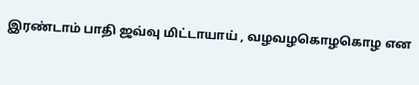இரண்டாம் பாதி ஜவ்வு மிட்டாயாய் , வழவழகொழகொழ என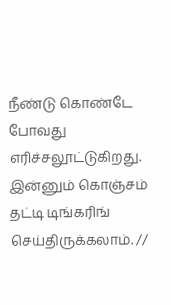நீண்டு கொண்டே போவது எரிச்சலூட்டுகிறது. இன்னும் கொஞ்சம் தட்டி டிங்கரிங் செய்திருக்கலாம். //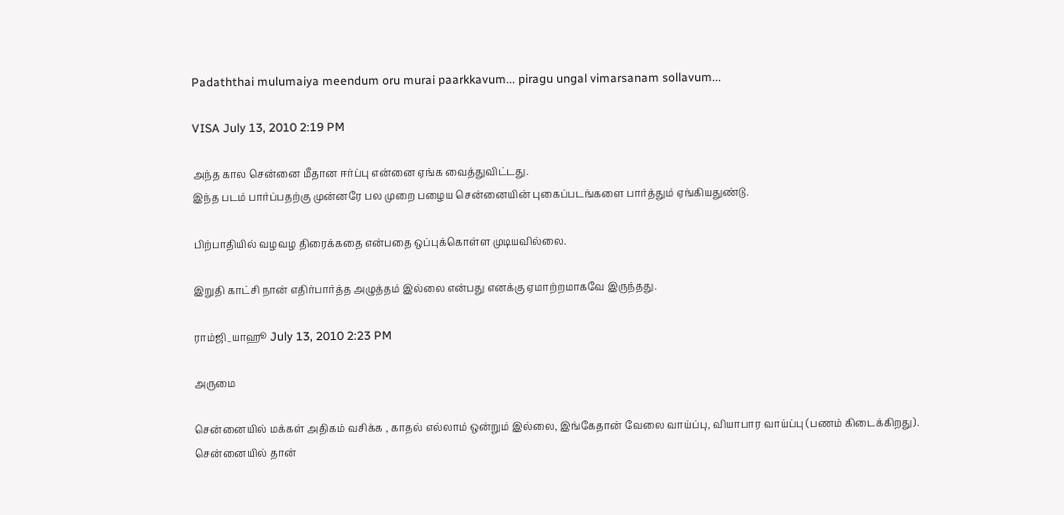Padaththai mulumaiya meendum oru murai paarkkavum... piragu ungal vimarsanam sollavum...

VISA July 13, 2010 2:19 PM

அந்த கால சென்னை மீதான ஈர்ப்பு என்னை ஏங்க வைத்துவிட்டது.
இந்த படம் பார்ப்பதற்கு முன்னரே பல முறை பழைய சென்னையின் புகைப்படங்களை பார்த்தும் ஏங்கியதுண்டு.

பிற்பாதியில் வழவழ திரைக்கதை என்பதை ஒப்புக்கொள்ள முடியவில்லை.

இறுதி காட்சி நான் எதிர்பார்த்த அழுத்தம் இல்லை என்பது எனக்கு ஏமாற்றமாகவே இருந்தது.

ராம்ஜி_யாஹூ July 13, 2010 2:23 PM

அருமை

சென்னையில் மக்கள் அதிகம் வசிக்க , காதல் எல்லாம் ஒன்றும் இல்லை, இங்கேதான் வேலை வாய்ப்பு, வியாபார வாய்ப்பு (பணம் கிடைக்கிறது).
சென்னையில் தான்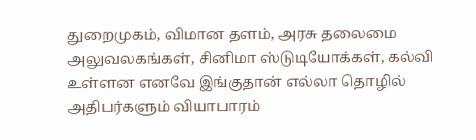துறைமுகம், விமான தளம், அரசு தலைமை அலுவலகங்கள், சினிமா ஸ்டுடியோக்கள், கல்வி உள்ளன எனவே இங்குதான் எல்லா தொழில் அதிபர்களும் வியாபாரம்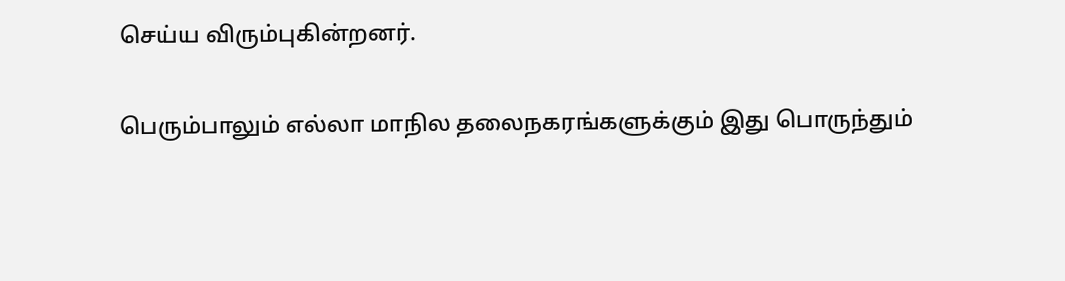செய்ய விரும்புகின்றனர்.

பெரும்பாலும் எல்லா மாநில தலைநகரங்களுக்கும் இது பொருந்தும்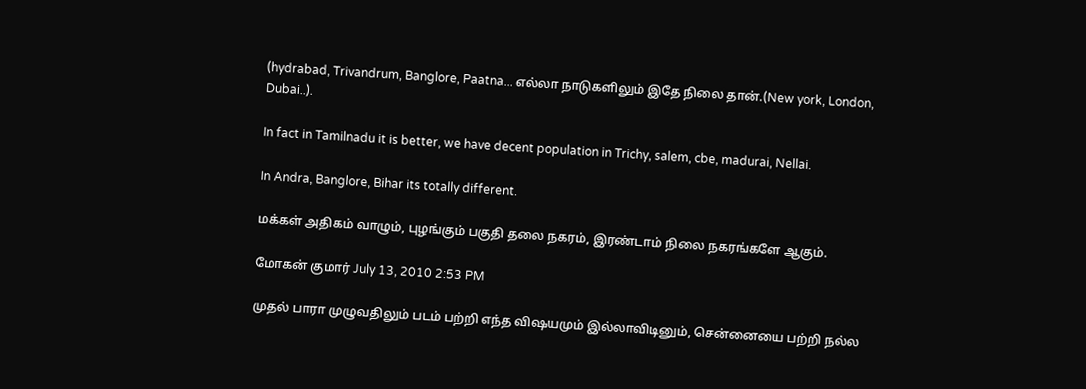(hydrabad, Trivandrum, Banglore, Paatna... எல்லா நாடுகளிலும் இதே நிலை தான்.(New york, London, Dubai..).

In fact in Tamilnadu it is better, we have decent population in Trichy, salem, cbe, madurai, Nellai.

In Andra, Banglore, Bihar its totally different.

மக்கள் அதிகம் வாழும், புழங்கும் பகுதி தலை நகரம், இரண்டாம் நிலை நகரங்களே ஆகும்.

மோகன் குமார் July 13, 2010 2:53 PM

முதல் பாரா முழுவதிலும் படம் பற்றி எந்த விஷயமும் இல்லாவிடினும், சென்னையை பற்றி நல்ல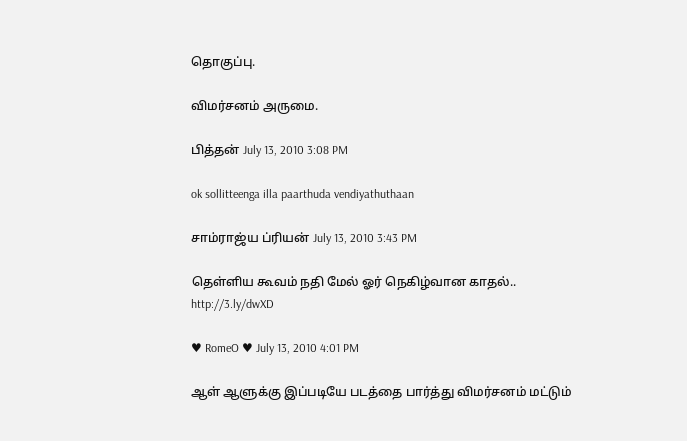தொகுப்பு.

விமர்சனம் அருமை.

பித்தன் July 13, 2010 3:08 PM

ok sollitteenga illa paarthuda vendiyathuthaan

சாம்ராஜ்ய ப்ரியன் July 13, 2010 3:43 PM

தெள்ளிய கூவம் நதி மேல் ஓர் நெகிழ்வான காதல்.. http://3.ly/dwXD

♥ RomeO ♥ July 13, 2010 4:01 PM

ஆள் ஆளுக்கு இப்படியே படத்தை பார்த்து விமர்சனம் மட்டும்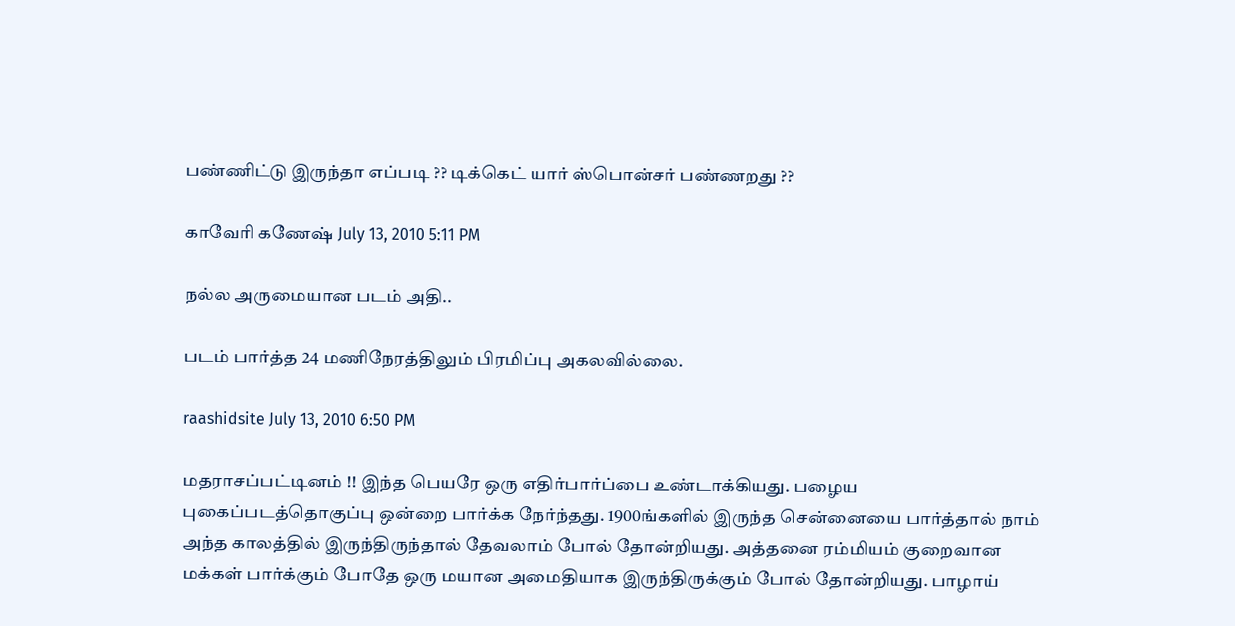பண்ணிட்டு இருந்தா எப்படி ?? டிக்கெட் யார் ஸ்பொன்சர் பண்ணறது ??

காவேரி கணேஷ் July 13, 2010 5:11 PM

நல்ல அருமையான படம் அதி..

படம் பார்த்த 24 மணிநேரத்திலும் பிரமிப்பு அகலவில்லை.

raashidsite July 13, 2010 6:50 PM

மதராசப்பட்டினம் !! இந்த பெயரே ஒரு எதிர்பார்ப்பை உண்டாக்கியது. பழைய புகைப்படத்தொகுப்பு ஒன்றை பார்க்க நேர்ந்தது. 1900ங்களில் இருந்த சென்னையை பார்த்தால் நாம் அந்த காலத்தில் இருந்திருந்தால் தேவலாம் போல் தோன்றியது. அத்தனை ரம்மியம் குறைவான மக்கள் பார்க்கும் போதே ஒரு மயான அமைதியாக இருந்திருக்கும் போல் தோன்றியது. பாழாய்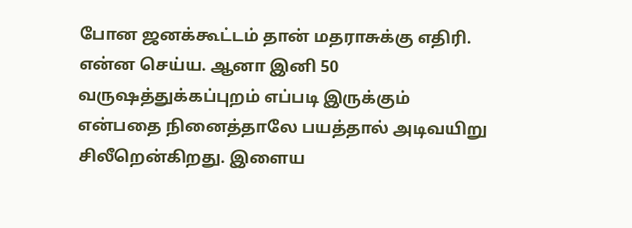போன ஜனக்கூட்டம் தான் மதராசுக்கு எதிரி. என்ன செய்ய. ஆனா இனி 50 வருஷத்துக்கப்புறம் எப்படி இருக்கும் என்பதை நினைத்தாலே பயத்தால் அடிவயிறு சிலீறென்கிறது. இளைய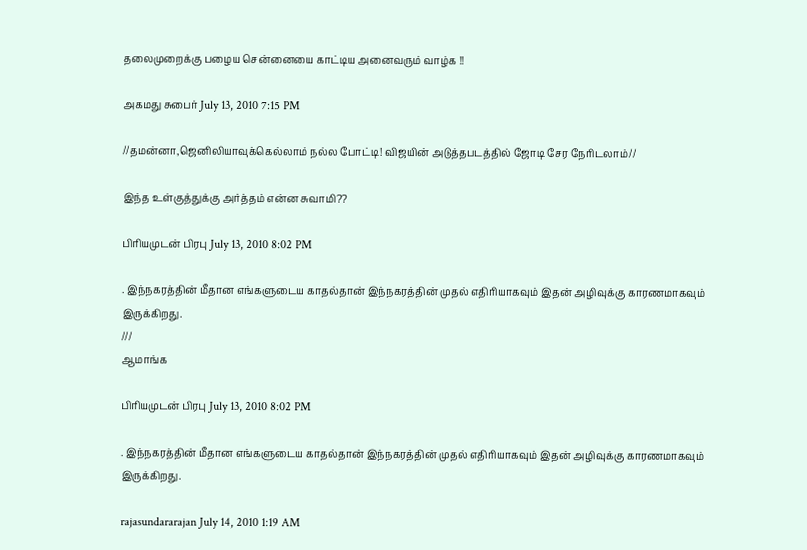தலைமுறைக்கு பழைய சென்னையை காட்டிய அனைவரும் வாழ்க !!

அகமது சுபைர் July 13, 2010 7:15 PM

//தமன்னா,ஜெனிலியாவுக்கெல்லாம் நல்ல போட்டி! விஜயின் அடுத்தபடத்தில் ஜோடி சேர நேரிடலாம்//

இந்த உள்குத்துக்கு அர்த்தம் என்ன சுவாமி??

பிரியமுடன் பிரபு July 13, 2010 8:02 PM

. இந்நகரத்தின் மீதான எங்களுடைய காதல்தான் இந்நகரத்தின் முதல் எதிரியாகவும் இதன் அழிவுக்கு காரணமாகவும் இருக்கிறது.
///
ஆமாங்க

பிரியமுடன் பிரபு July 13, 2010 8:02 PM

. இந்நகரத்தின் மீதான எங்களுடைய காதல்தான் இந்நகரத்தின் முதல் எதிரியாகவும் இதன் அழிவுக்கு காரணமாகவும் இருக்கிறது.

rajasundararajan July 14, 2010 1:19 AM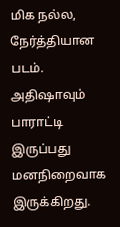மிக நல்ல, நேர்த்தியான படம். அதிஷாவும் பாராட்டி இருப்பது மனநிறைவாக இருக்கிறது.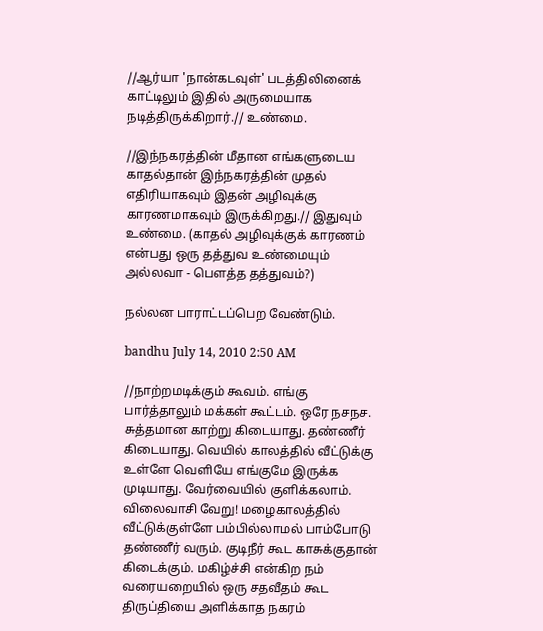//ஆர்யா 'நான்கடவுள்' படத்திலினைக் காட்டிலும் இதில் அருமையாக நடித்திருக்கிறார்.// உண்மை.

//இந்நகரத்தின் மீதான எங்களுடைய காதல்தான் இந்நகரத்தின் முதல் எதிரியாகவும் இதன் அழிவுக்கு காரணமாகவும் இருக்கிறது.// இதுவும் உண்மை. (காதல் அழிவுக்குக் காரணம் என்பது ஒரு தத்துவ உண்மையும் அல்லவா - பௌத்த தத்துவம்?)

நல்லன பாராட்டப்பெற வேண்டும்.

bandhu July 14, 2010 2:50 AM

//நாற்றமடிக்கும் கூவம். எங்கு பார்த்தாலும் மக்கள் கூட்டம். ஒரே நசநச. சுத்தமான காற்று கிடையாது. தண்ணீர் கிடையாது. வெயில் காலத்தில் வீட்டுக்கு உள்ளே வெளியே எங்குமே இருக்க முடியாது. வேர்வையில் குளிக்கலாம். விலைவாசி வேறு! மழைகாலத்தில் வீட்டுக்குள்ளே பம்பில்லாமல் பாம்போடு தண்ணீர் வரும். குடிநீர் கூட காசுக்குதான் கிடைக்கும். மகிழ்ச்சி என்கிற நம் வரையறையில் ஒரு சதவீதம் கூட திருப்தியை அளிக்காத நகரம்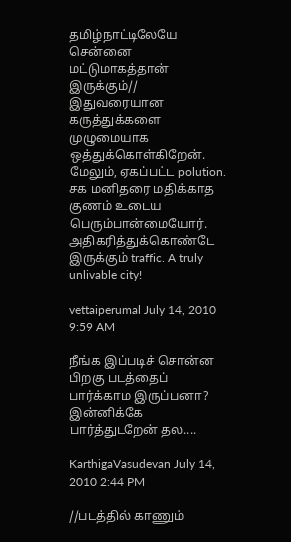தமிழ்நாட்டிலேயே சென்னை மட்டுமாகத்தான் இருக்கும்//
இதுவரையான கருத்துக்களை முழுமையாக ஒத்துக்கொள்கிறேன். மேலும், ஏகப்பட்ட polution. சக மனிதரை மதிக்காத குணம் உடைய பெரும்பான்மையோர். அதிகரித்துக்கொண்டே இருக்கும் traffic. A truly unlivable city!

vettaiperumal July 14, 2010 9:59 AM

நீங்க இப்படிச் சொன்ன பிறகு படத்தைப் பார்க்காம இருப்பனா? இன்னிக்கே பார்த்துடறேன் தல....

KarthigaVasudevan July 14, 2010 2:44 PM

//படத்தில் காணும்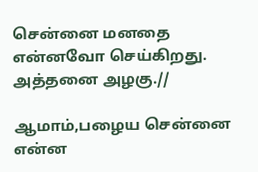சென்னை மனதை என்னவோ செய்கிறது. அத்தனை அழகு.//

ஆமாம்,பழைய சென்னை என்ன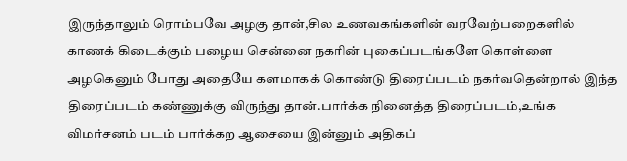இருந்தாலும் ரொம்பவே அழகு தான்,சில உணவகங்களின் வரவேற்பறைகளில் காணக் கிடைக்கும் பழைய சென்னை நகரின் புகைப்படங்களே கொள்ளை அழகெனும் போது அதையே களமாகக் கொண்டு திரைப்படம் நகர்வதென்றால் இந்த திரைப்படம் கண்ணுக்கு விருந்து தான்.பார்க்க நினைத்த திரைப்படம்,உங்க விமர்சனம் படம் பார்க்கற ஆசையை இன்னும் அதிகப்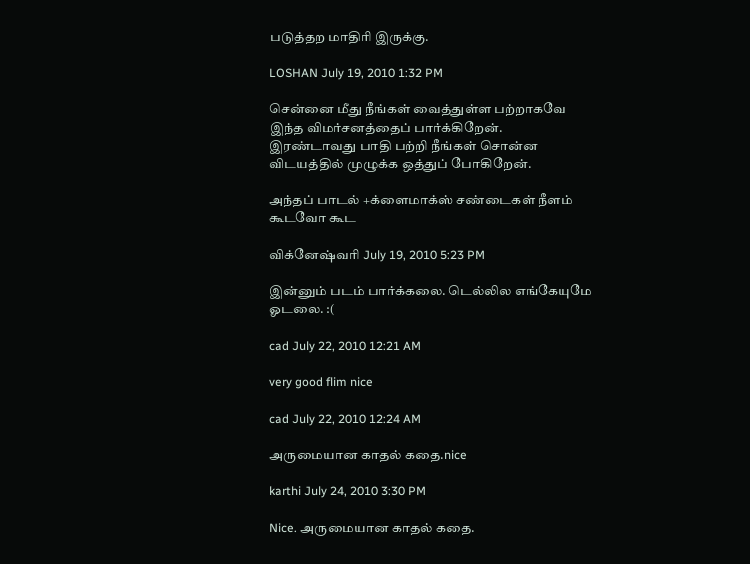படுத்தற மாதிரி இருக்கு.

LOSHAN July 19, 2010 1:32 PM

சென்னை மீது நீங்கள் வைத்துள்ள பற்றாகவே இந்த விமர்சனத்தைப் பார்க்கிறேன்.
இரண்டாவது பாதி பற்றி நீங்கள் சொன்ன விடயத்தில் முழுக்க ஒத்துப் போகிறேன்.

அந்தப் பாடல் +க்ளைமாக்ஸ் சண்டைகள் நீளம் கூடவோ கூட

விக்னேஷ்வரி July 19, 2010 5:23 PM

இன்னும் படம் பார்க்கலை. டெல்லில எங்கேயுமே ஓடலை. :(

cad July 22, 2010 12:21 AM

very good flim nice

cad July 22, 2010 12:24 AM

அருமையான காதல் கதை.nice

karthi July 24, 2010 3:30 PM

Nice. அருமையான காதல் கதை.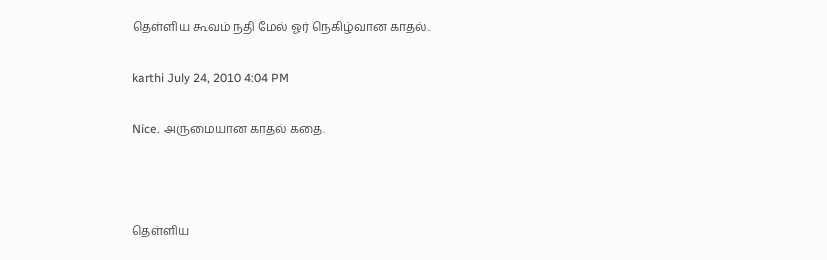தெள்ளிய கூவம் நதி மேல் ஓர் நெகிழ்வான காதல்..

karthi July 24, 2010 4:04 PM

Nice. அருமையான காதல் கதை.



தெள்ளிய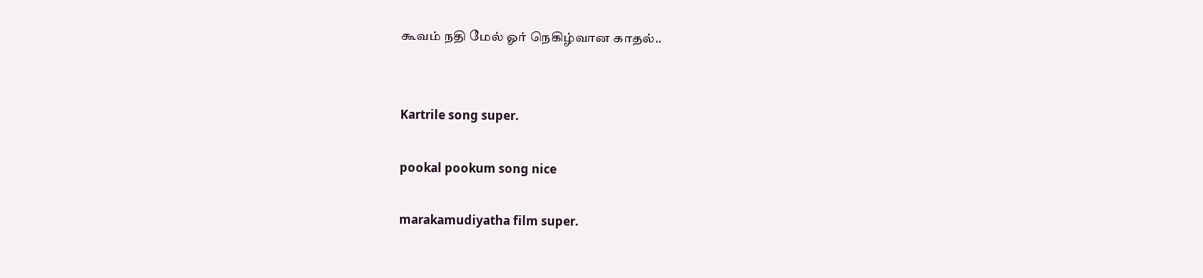கூவம் நதி மேல் ஓர் நெகிழ்வான காதல்..


Kartrile song super.

pookal pookum song nice

marakamudiyatha film super.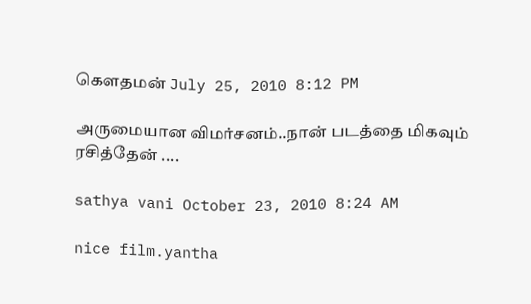கௌதமன் July 25, 2010 8:12 PM

அருமையான விமர்சனம்..நான் படத்தை மிகவும் ரசித்தேன் ....

sathya vani October 23, 2010 8:24 AM

nice film.yantha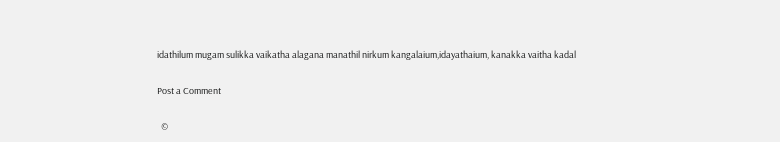idathilum mugam sulikka vaikatha alagana manathil nirkum kangalaium,idayathaium, kanakka vaitha kadal

Post a Comment

  ©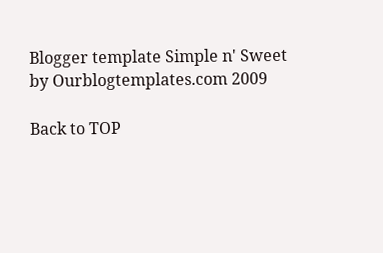Blogger template Simple n' Sweet by Ourblogtemplates.com 2009

Back to TOP